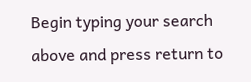Begin typing your search above and press return to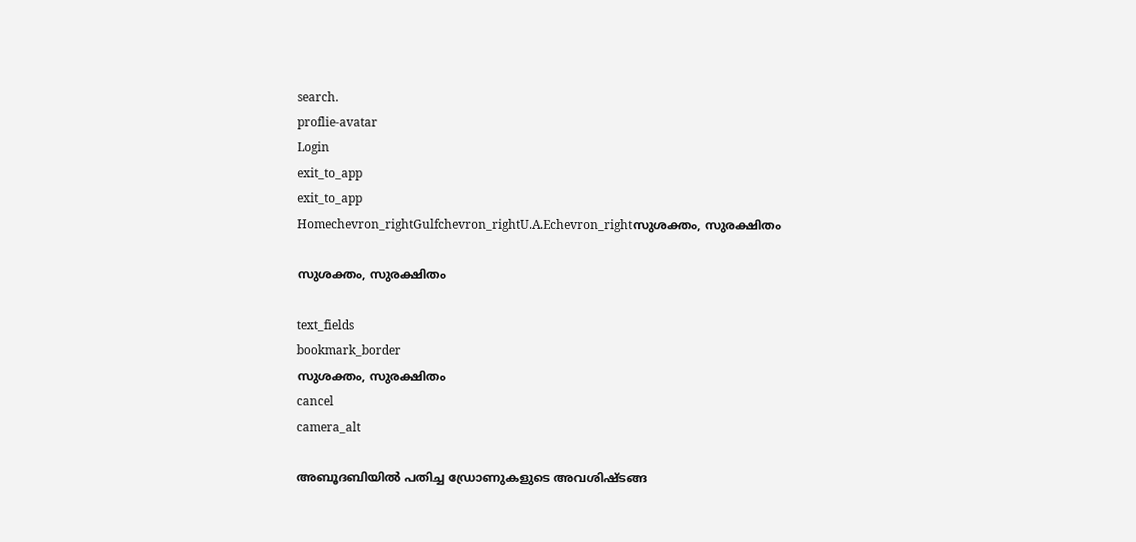search.
proflie-avatar
Login
exit_to_app
exit_to_app
Homechevron_rightGulfchevron_rightU.A.Echevron_rightസുശക്തം, സുരക്ഷിതം

സുശക്തം, സുരക്ഷിതം

text_fields
bookmark_border
സുശക്തം, സുരക്ഷിതം
cancel
camera_alt

അബൂദബിയിൽ പതിച്ച ഡ്രോണുകളുടെ അവശിഷ്ടങ്ങ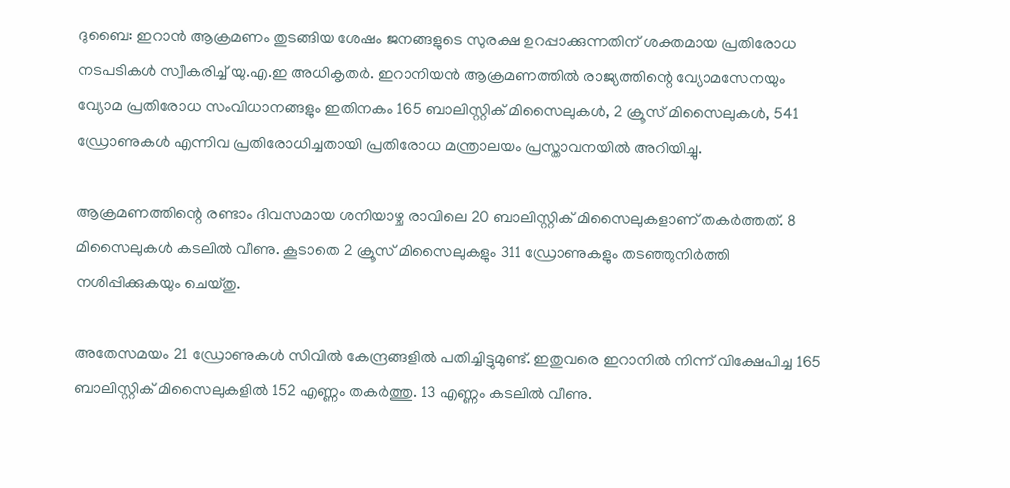ദുബൈ: ഇറാൻ ആക്രമണം തുടങ്ങിയ ശേഷം ജനങ്ങളുടെ സുരക്ഷ ഉറപ്പാക്കുന്നതിന് ശക്തമായ പ്രതിരോധ നടപടികൾ സ്വീകരിച്ച് യു.എ.ഇ അധികൃതർ. ഇറാനിയൻ ആക്രമണത്തിൽ രാജ്യത്തിന്റെ വ്യോമസേനയും വ്യോമ പ്രതിരോധ സംവിധാനങ്ങളും ഇതിനകം 165 ബാലിസ്റ്റിക് മിസൈലുകൾ, 2 ക്രൂസ് മിസൈലുകൾ, 541 ഡ്രോണുകൾ എന്നിവ പ്രതിരോധിച്ചതായി പ്രതിരോധ മന്ത്രാലയം പ്രസ്താവനയിൽ അറിയിച്ചു.

ആക്രമണത്തിന്റെ രണ്ടാം ദിവസമായ ശനിയാഴ്ച രാവിലെ 20 ബാലിസ്റ്റിക് മിസൈലുകളാണ് തകർത്തത്. 8 മിസൈലുകൾ കടലിൽ വീണു. കൂടാതെ 2 ക്രൂസ് മിസൈലുകളും 311 ഡ്രോണുകളും തടഞ്ഞുനിർത്തി നശിപ്പിക്കുകയും ചെയ്തു.

അതേസമയം 21 ഡ്രോണുകൾ സിവിൽ കേന്ദ്രങ്ങളിൽ പതിച്ചിട്ടുമുണ്ട്. ഇതുവരെ ഇറാനിൽ നിന്ന് വിക്ഷേപിച്ച 165 ബാലിസ്റ്റിക് മിസൈലുകളിൽ 152 എണ്ണം തകർത്തു. 13 എണ്ണം കടലിൽ വീണു.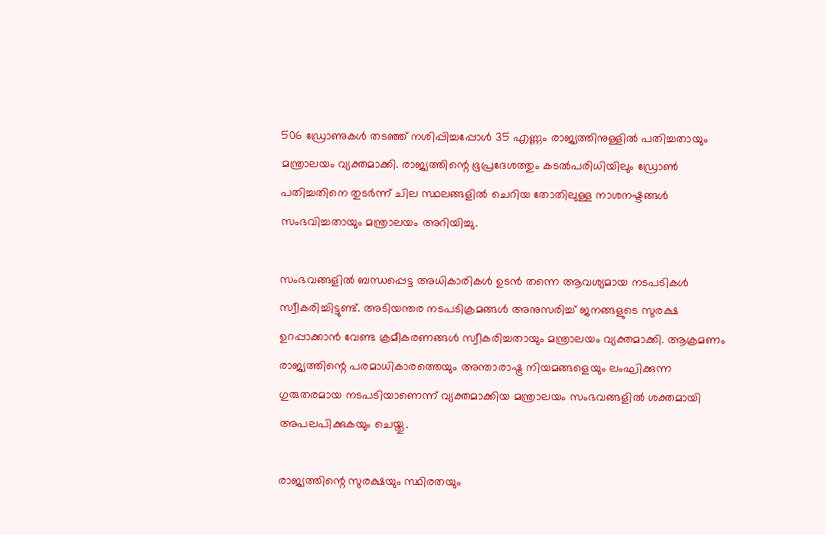506 ഡ്രോണുകൾ തടഞ്ഞ് നശിപ്പിച്ചപ്പോൾ 35 എണ്ണം രാജ്യത്തിനുള്ളിൽ പതിച്ചതായും മന്ത്രാലയം വ്യക്തമാക്കി. രാജ്യത്തിന്റെ ഭൂപ്രദേശത്തും കടൽപരിധിയിലും ഡ്രോൺ പതിച്ചതിനെ തുടർന്ന് ചില സ്ഥലങ്ങളിൽ ചെറിയ തോതിലുള്ള നാശനഷ്ടങ്ങൾ സംഭവിച്ചതായും മന്ത്രാലയം അറിയിച്ചു.

സംഭവങ്ങളിൽ ബന്ധപ്പെട്ട അധികാരികൾ ഉടൻ തന്നെ ആവശ്യമായ നടപടികൾ സ്വീകരിച്ചിട്ടുണ്ട്. അടിയന്തര നടപടിക്രമങ്ങൾ അനുസരിച്ച് ജനങ്ങളുടെ സുരക്ഷ ഉറപ്പാക്കാൻ വേണ്ട ക്രമീകരണങ്ങൾ സ്വീകരിച്ചതായും മന്ത്രാലയം വ്യക്തമാക്കി. ആക്രമണം രാജ്യത്തിന്റെ പരമാധികാരത്തെയും അന്താരാഷ്ട്ര നിയമങ്ങളെയും ലംഘിക്കുന്ന ഗുരുതരമായ നടപടിയാണെന്ന് വ്യക്തമാക്കിയ മന്ത്രാലയം സംഭവങ്ങളിൽ ശക്തമായി അപലപിക്കുകയും ചെയ്തു.

രാജ്യത്തിന്റെ സുരക്ഷയും സ്ഥിരതയും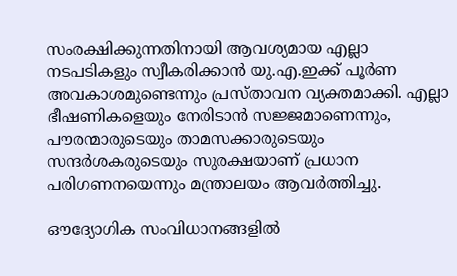സംരക്ഷിക്കുന്നതിനായി ആവശ്യമായ എല്ലാ നടപടികളും സ്വീകരിക്കാൻ യു.എ.ഇക്ക് പൂർണ അവകാശമുണ്ടെന്നും പ്രസ്താവന വ്യക്തമാക്കി. എല്ലാ ഭീഷണികളെയും നേരിടാൻ സജ്ജമാണെന്നും, പൗരന്മാരുടെയും താമസക്കാരുടെയും സന്ദർശകരുടെയും സുരക്ഷയാണ് പ്രധാന പരിഗണനയെന്നും മന്ത്രാലയം ആവർത്തിച്ചു.

ഔദ്യോഗിക സംവിധാനങ്ങളിൽ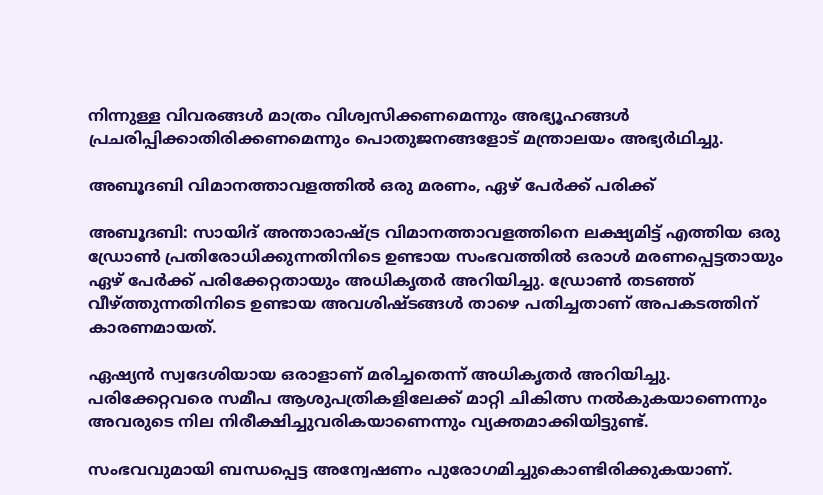നിന്നുള്ള വിവരങ്ങൾ മാത്രം വിശ്വസിക്കണമെന്നും അഭ്യൂഹങ്ങൾ പ്രചരിപ്പിക്കാതിരിക്കണമെന്നും പൊതുജനങ്ങളോട് മന്ത്രാലയം അഭ്യർഥിച്ചു.

അബൂദബി വിമാനത്താവളത്തിൽ ഒരു മരണം, ഏഴ് പേർക്ക് പരിക്ക്

അബൂദബി: സായിദ് അന്താരാഷ്ട്ര വിമാനത്താവളത്തിനെ ലക്ഷ്യമിട്ട് എത്തിയ ഒരു ഡ്രോൺ പ്രതിരോധിക്കുന്നതിനിടെ ഉണ്ടായ സംഭവത്തിൽ ഒരാൾ മരണപ്പെട്ടതായും ഏഴ് പേർക്ക് പരിക്കേറ്റതായും അധികൃതർ അറിയിച്ചു. ഡ്രോൺ തടഞ്ഞ് വീഴ്ത്തുന്നതിനിടെ ഉണ്ടായ അവശിഷ്ടങ്ങൾ താഴെ പതിച്ചതാണ് അപകടത്തിന് കാരണമായത്.

ഏഷ്യൻ സ്വദേശിയായ ഒരാളാണ് മരിച്ചതെന്ന് അധികൃതർ അറിയിച്ചു. പരിക്കേറ്റവരെ സമീപ ആശുപത്രികളിലേക്ക് മാറ്റി ചികിത്സ നൽകുകയാണെന്നും അവരുടെ നില നിരീക്ഷിച്ചുവരികയാണെന്നും വ്യക്തമാക്കിയിട്ടുണ്ട്.

സംഭവവുമായി ബന്ധപ്പെട്ട അന്വേഷണം പുരോഗമിച്ചുകൊണ്ടിരിക്കുകയാണ്.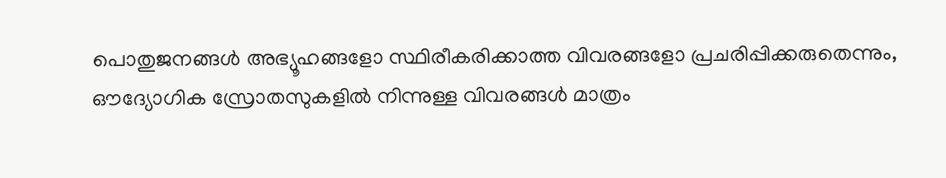പൊതുജനങ്ങൾ അഭ്യൂഹങ്ങളോ സ്ഥിരീകരിക്കാത്ത വിവരങ്ങളോ പ്രചരിപ്പിക്കരുതെന്നും, ഔദ്യോഗിക സ്രോതസുകളിൽ നിന്നുള്ള വിവരങ്ങൾ മാത്രം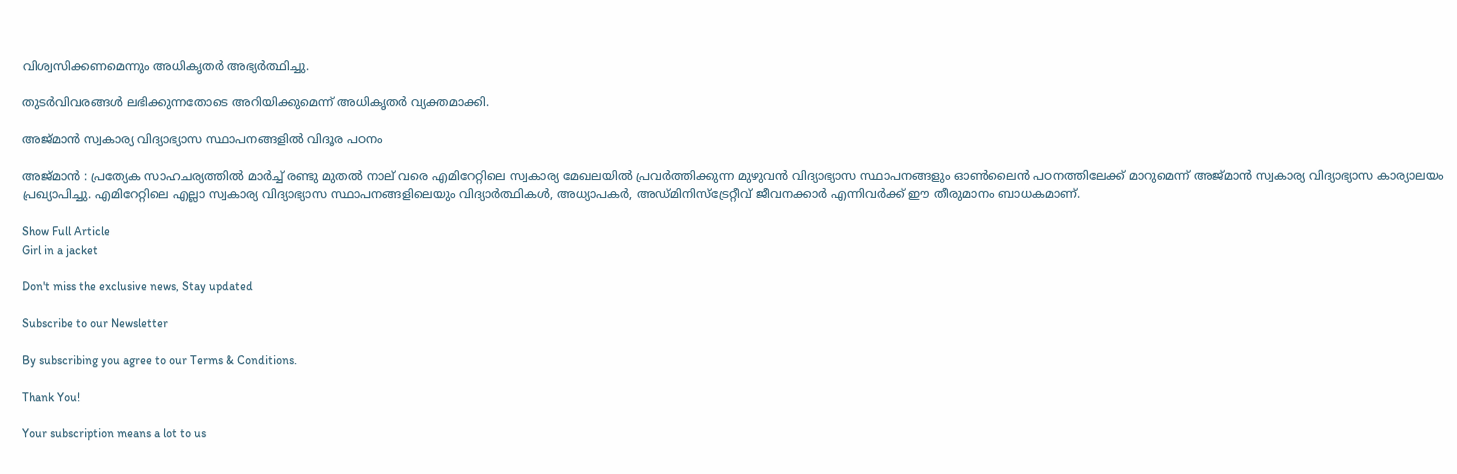വിശ്വസിക്കണമെന്നും അധികൃതർ അഭ്യർത്ഥിച്ചു.

തുടർവിവരങ്ങൾ ലഭിക്കുന്നതോടെ അറിയിക്കുമെന്ന് അധികൃതർ വ്യക്തമാക്കി.

അജ്മാൻ സ്വകാര്യ വിദ്യാഭ്യാസ സ്ഥാപനങ്ങളിൽ വിദൂര പഠനം

അജ്മാന്‍ : പ്രത്യേക സാഹചര്യത്തിൽ മാർച്ച് രണ്ടു മുതൽ നാല് വരെ എമിറേറ്റിലെ സ്വകാര്യ മേഖലയിൽ പ്രവർത്തിക്കുന്ന മുഴുവൻ വിദ്യാഭ്യാസ സ്ഥാപനങ്ങളും ഓണ്‍ലൈന്‍ പഠനത്തിലേക്ക് മാറുമെന്ന് അജ്മാൻ സ്വകാര്യ വിദ്യാഭ്യാസ കാര്യാലയം പ്രഖ്യാപിച്ചു. എമിറേറ്റിലെ എല്ലാ സ്വകാര്യ വിദ്യാഭ്യാസ സ്ഥാപനങ്ങളിലെയും വിദ്യാർത്ഥികൾ, അധ്യാപകർ, അഡ്മിനിസ്ട്രേറ്റീവ് ജീവനക്കാർ എന്നിവർക്ക് ഈ തീരുമാനം ബാധകമാണ്.

Show Full Article
Girl in a jacket

Don't miss the exclusive news, Stay updated

Subscribe to our Newsletter

By subscribing you agree to our Terms & Conditions.

Thank You!

Your subscription means a lot to us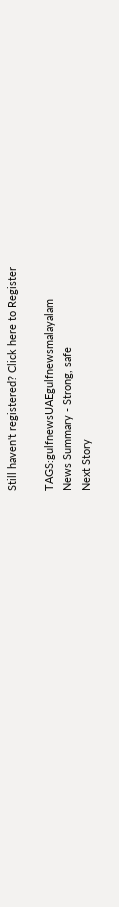Still haven't registered? Click here to Register

TAGS:gulfnewsUAEgulfnewsmalayalam
News Summary - Strong, safe
Next Story